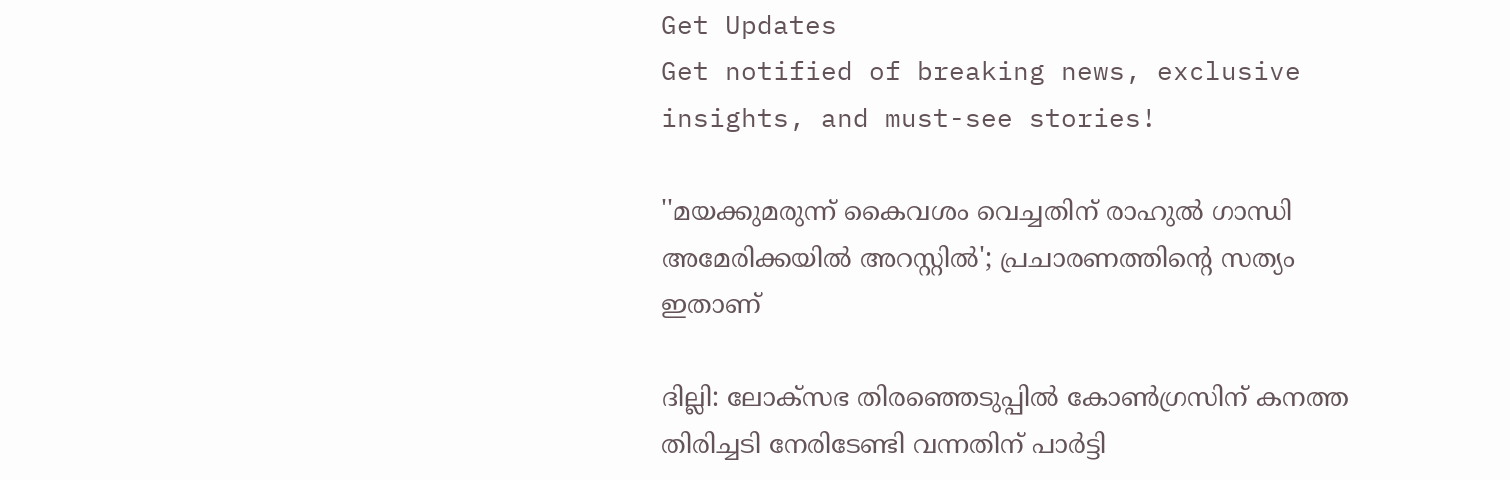Get Updates
Get notified of breaking news, exclusive insights, and must-see stories!

''മയക്കുമരുന്ന് കൈവശം വെച്ചതിന് രാഹുൽ ഗാന്ധി അമേരിക്കയിൽ അറസ്റ്റിൽ'; പ്രചാരണത്തിന്റെ സത്യം ഇതാണ്

ദില്ലി: ലോക്സഭ തിരഞ്ഞെടുപ്പിൽ കോൺഗ്രസിന് കനത്ത തിരിച്ചടി നേരിടേണ്ടി വന്നതിന് പാർട്ടി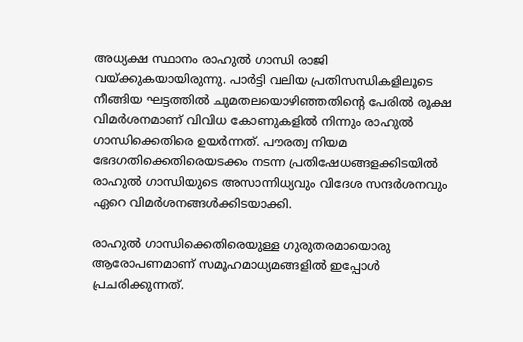അധ്യക്ഷ സ്ഥാനം രാഹുൽ ഗാന്ധി രാജി വയ്ക്കുകയായിരുന്നു. പാർട്ടി വലിയ പ്രതിസന്ധികളിലൂടെ നീങ്ങിയ ഘട്ടത്തിൽ ചുമതലയൊഴിഞ്ഞതിന്റെ പേരിൽ രൂക്ഷ വിമർശനമാണ് വിവിധ കോണുകളിൽ നിന്നും രാഹുൽ ഗാന്ധിക്കെതിരെ ഉയർന്നത്. പൗരത്വ നിയമ ഭേദഗതിക്കെതിരെയടക്കം നടന്ന പ്രതിഷേധങ്ങള‍ക്കിടയിൽ രാഹുൽ ഗാന്ധിയുടെ അസാന്നിധ്യവും വിദേശ സന്ദർശനവും ഏറെ വിമർശനങ്ങൾക്കിടയാക്കി.

രാഹുൽ ഗാന്ധിക്കെതിരെയുള്ള ഗുരുതരമായൊരു ആരോപണമാണ് സമൂഹമാധ്യമങ്ങളിൽ ഇപ്പോൾ പ്രചരിക്കുന്നത്.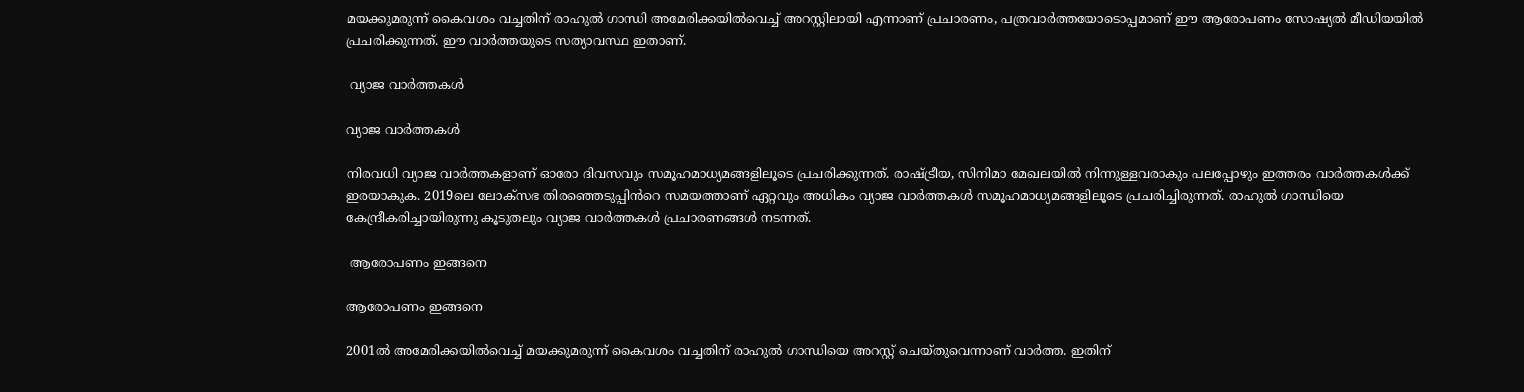മയക്കുമരുന്ന് കൈവശം വച്ചതിന് രാഹുൽ ഗാന്ധി അമേരിക്കയിൽവെച്ച് അറസ്റ്റിലായി എന്നാണ് പ്രചാരണം, പത്രവാർത്തയോടൊപ്പമാണ് ഈ ആരോപണം സോഷ്യൽ മീഡിയയിൽ പ്രചരിക്കുന്നത്. ഈ വാർത്തയുടെ സത്യാവസ്ഥ ഇതാണ്.

 വ്യാജ വാർത്തകൾ

വ്യാജ വാർത്തകൾ

നിരവധി വ്യാജ വാർത്തകളാണ് ഓരോ ദിവസവും സമൂഹമാധ്യമങ്ങളിലൂടെ പ്രചരിക്കുന്നത്. രാഷ്ട്രീയ, സിനിമാ മേഖലയിൽ നിന്നുള്ളവരാകും പലപ്പോഴും ഇത്തരം വാർത്തകൾക്ക് ഇരയാകുക. 2019ലെ ലോക്സഭ തിരഞ്ഞെടുപ്പിൻറെ സമയത്താണ് ഏറ്റവും അധികം വ്യാജ വാർത്തകൾ സമൂഹമാധ്യമങ്ങളിലൂടെ പ്രചരിച്ചിരുന്നത്. രാഹുൽ ഗാന്ധിയെ കേന്ദ്രീകരിച്ചായിരുന്നു കൂടുതലും വ്യാജ വാർത്തകൾ പ്രചാരണങ്ങൾ നടന്നത്.

 ആരോപണം ഇങ്ങനെ

ആരോപണം ഇങ്ങനെ

2001ൽ അമേരിക്കയിൽവെച്ച് മയക്കുമരുന്ന് കൈവശം വച്ചതിന് രാഹുൽ ഗാന്ധിയെ അറസ്റ്റ് ചെയ്തുവെന്നാണ് വാർത്ത. ഇതിന്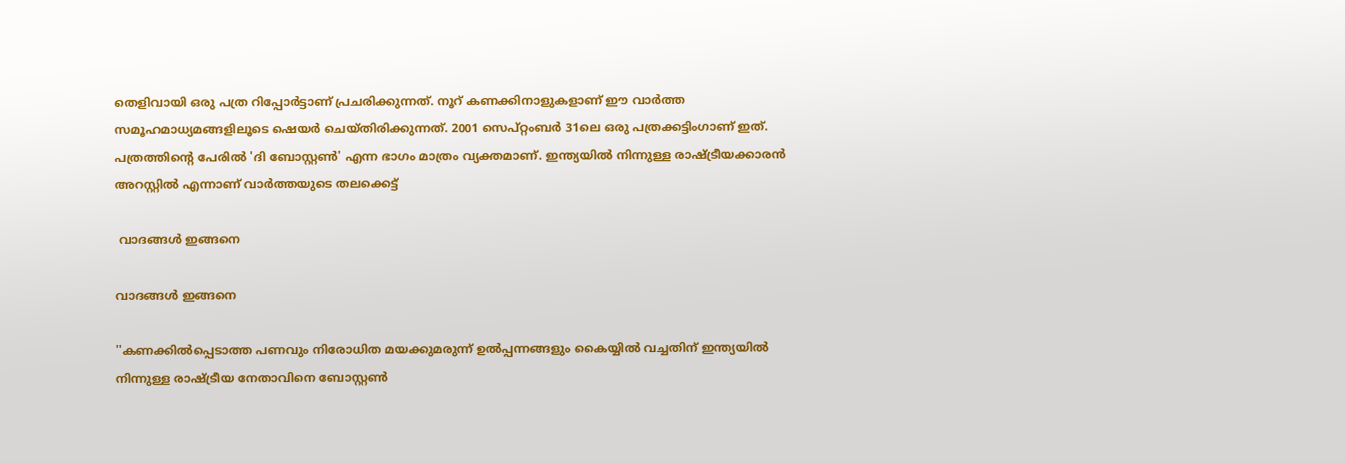തെളിവായി ഒരു പത്ര റിപ്പോർട്ടാണ് പ്രചരിക്കുന്നത്. നൂറ് കണക്കിനാളുകളാണ് ഈ വാർത്ത സമൂഹമാധ്യമങ്ങളിലൂടെ ഷെയർ ചെയ്തിരിക്കുന്നത്. 2001 സെപ്റ്റംബർ 31ലെ ഒരു പത്രക്കട്ടിംഗാണ് ഇത്. പത്രത്തിന്റെ പേരിൽ 'ദി ബോസ്റ്റൺ' എന്ന ഭാഗം മാത്രം വ്യക്തമാണ്. ഇന്ത്യയിൽ നിന്നുള്ള രാഷ്ട്രീയക്കാരൻ അറസ്റ്റിൽ എന്നാണ് വാർത്തയുടെ തലക്കെട്ട്

 വാദങ്ങൾ ഇങ്ങനെ

വാദങ്ങൾ ഇങ്ങനെ

''കണക്കിൽപ്പെടാത്ത പണവും നിരോധിത മയക്കുമരുന്ന് ഉൽപ്പന്നങ്ങളും കൈയ്യിൽ വച്ചതിന് ഇന്ത്യയിൽ നിന്നുള്ള രാഷ്ട്രീയ നേതാവിനെ ബോസ്റ്റൺ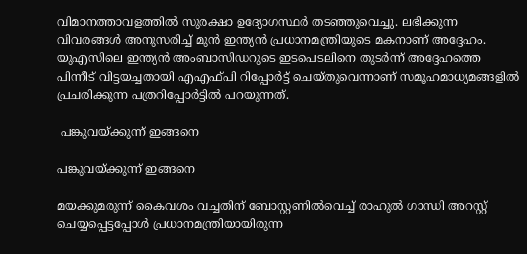വിമാനത്താവളത്തിൽ സുരക്ഷാ ഉദ്യോഗസ്ഥർ തടഞ്ഞുവെച്ചു. ലഭിക്കുന്ന വിവരങ്ങൾ അനുസരിച്ച് മുൻ ഇന്ത്യൻ പ്രധാനമന്ത്രിയുടെ മകനാണ് അദ്ദേഹം. യുഎസിലെ ഇന്ത്യൻ അംബാസിഡറുടെ ഇടപെടലിനെ തുടർന്ന് അദ്ദേഹത്തെ പിന്നീട് വിട്ടയച്ചതായി എഎഫ്പി റിപ്പോർട്ട് ചെയ്തുവെന്നാണ് സമൂഹമാധ്യമങ്ങളിൽ പ്രചരിക്കുന്ന പത്രറിപ്പോർട്ടിൽ പറയുന്നത്.

 പങ്കുവയ്ക്കുന്ന് ഇങ്ങനെ

പങ്കുവയ്ക്കുന്ന് ഇങ്ങനെ

മയക്കുമരുന്ന് കൈവശം വച്ചതിന് ബോസ്റ്റണിൽവെച്ച് രാഹുൽ ഗാന്ധി അറസ്റ്റ് ചെയ്യപ്പെട്ടപ്പോൾ പ്രധാനമന്ത്രിയായിരുന്ന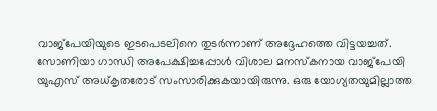വാജ്പേയിയുടെ ഇടപെടലിനെ തുടർന്നാണ് അദ്ദേഹത്തെ വിട്ടയച്ചത്. സോണിയാ ഗാന്ധി അപേക്ഷിച്ചപ്പോൾ വിശാല മനസ്കനായ വാജ്പേയി യുഎസ് അധ്കൃതരോട് സംസാരിക്കുകയായിരുന്നു. ഒരു യോഗ്യതയുമില്ലാത്ത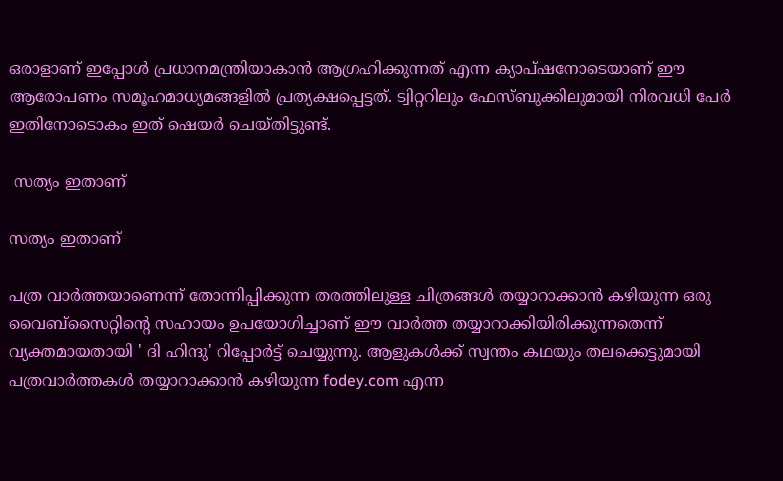ഒരാളാണ് ഇപ്പോൾ പ്രധാനമന്ത്രിയാകാൻ ആഗ്രഹിക്കുന്നത് എന്ന ക്യാപ്ഷനോടെയാണ് ഈ ആരോപണം സമൂഹമാധ്യമങ്ങളിൽ പ്രത്യക്ഷപ്പെട്ടത്. ട്വിറ്ററിലും ഫേസ്ബുക്കിലുമായി നിരവധി പേർ ഇതിനോടൊകം ഇത് ഷെയർ ചെയ്തിട്ടുണ്ട്.

 സത്യം ഇതാണ്

സത്യം ഇതാണ്

പത്ര വാർത്തയാണെന്ന് തോന്നിപ്പിക്കുന്ന തരത്തിലുള്ള ചിത്രങ്ങൾ തയ്യാറാക്കാൻ കഴിയുന്ന ഒരു വൈബ്സൈറ്റിന്റെ സഹായം ഉപയോഗിച്ചാണ് ഈ വാർത്ത തയ്യാറാക്കിയിരിക്കുന്നതെന്ന് വ്യക്തമായതായി ' ദി ഹിന്ദു' റിപ്പോർട്ട് ചെയ്യുന്നു. ആളുകൾക്ക് സ്വന്തം കഥയും തലക്കെട്ടുമായി പത്രവാർത്തകൾ തയ്യാറാക്കാൻ കഴിയുന്ന fodey.com എന്ന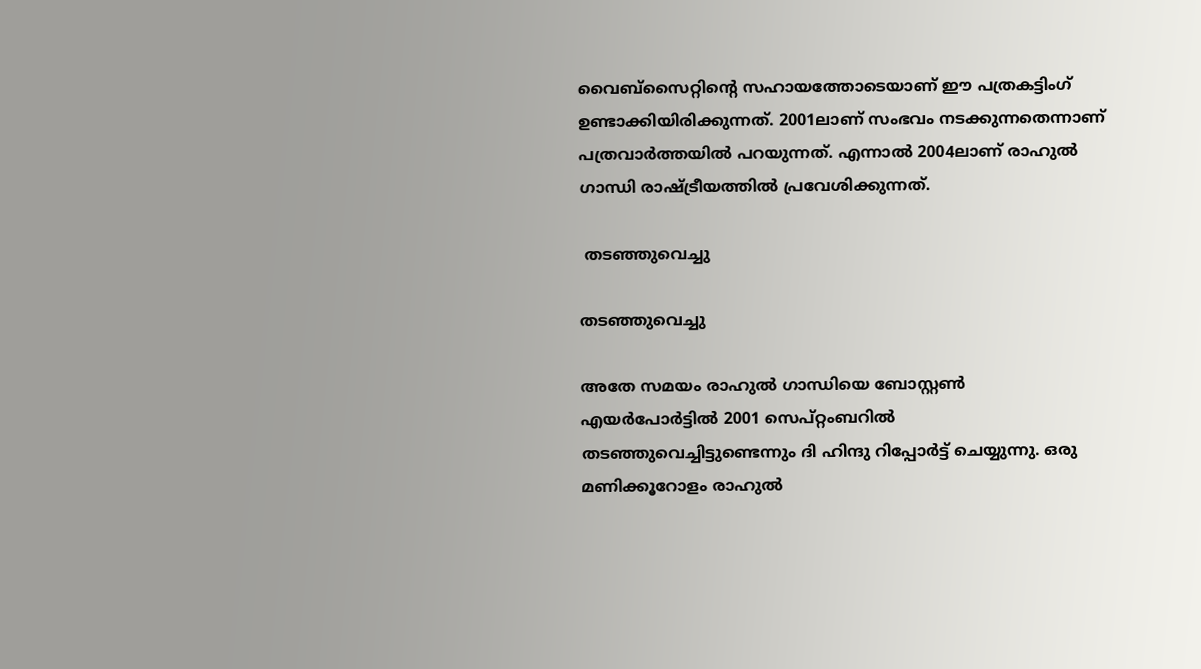വൈബ്സൈറ്റിന്റെ സഹായത്തോടെയാണ് ഈ പത്രകട്ടിംഗ് ഉണ്ടാക്കിയിരിക്കുന്നത്. 2001ലാണ് സംഭവം നടക്കുന്നതെന്നാണ് പത്രവാർത്തയിൽ പറയുന്നത്. എന്നാൽ 2004ലാണ് രാഹുൽ ഗാന്ധി രാഷ്ട്രീയത്തിൽ പ്രവേശിക്കുന്നത്.

 തടഞ്ഞുവെച്ചു

തടഞ്ഞുവെച്ചു

അതേ സമയം രാഹുൽ ഗാന്ധിയെ ബോസ്റ്റൺ എയർപോർട്ടിൽ 2001 സെപ്റ്റംബറിൽ തടഞ്ഞുവെച്ചിട്ടുണ്ടെന്നും ദി ഹിന്ദു റിപ്പോർട്ട് ചെയ്യുന്നു. ഒരു മണിക്കൂറോളം രാഹുൽ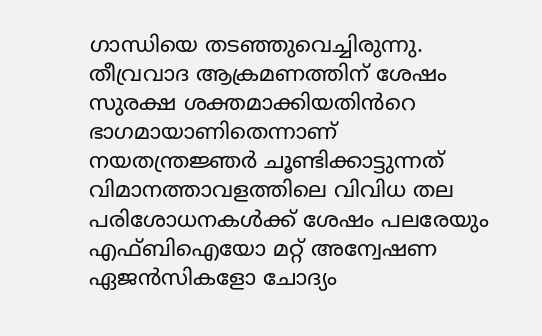ഗാന്ധിയെ തടഞ്ഞുവെച്ചിരുന്നു. തീവ്രവാദ ആക്രമണത്തിന് ശേഷം സുരക്ഷ ശക്തമാക്കിയതിൻറെ ഭാഗമായാണിതെന്നാണ് നയതന്ത്രജ്ഞർ ചൂണ്ടിക്കാട്ടുന്നത് വിമാനത്താവളത്തിലെ വിവിധ തല പരിശോധനകൾക്ക് ശേഷം പലരേയും എഫ്ബിഐയോ മറ്റ് അന്വേഷണ ഏജൻസികളോ ചോദ്യം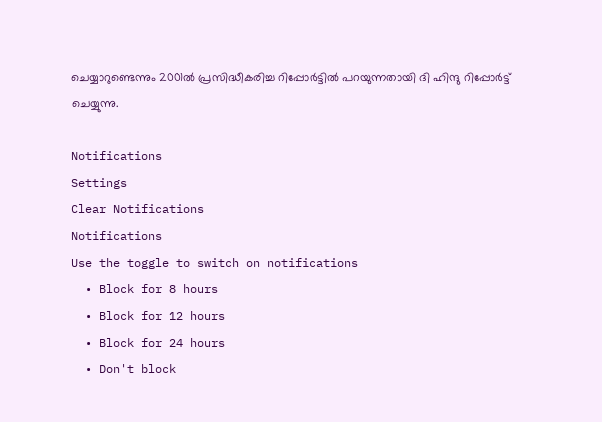ചെയ്യാറുണ്ടെന്നും 2001ൽ പ്രസിദ്ധീകരിച്ച റിപ്പോർട്ടിൽ പറയുന്നതായി ദി ഹിന്ദു റിപ്പോർട്ട് ചെയ്യുന്നു.

Notifications
Settings
Clear Notifications
Notifications
Use the toggle to switch on notifications
  • Block for 8 hours
  • Block for 12 hours
  • Block for 24 hours
  • Don't block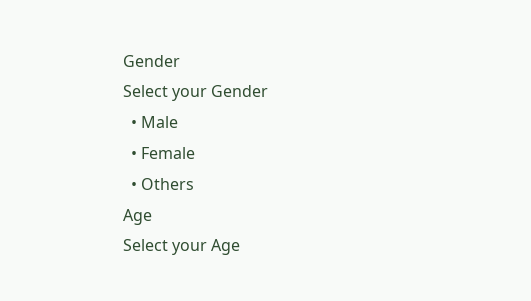Gender
Select your Gender
  • Male
  • Female
  • Others
Age
Select your Age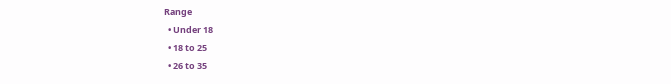Range
  • Under 18
  • 18 to 25
  • 26 to 35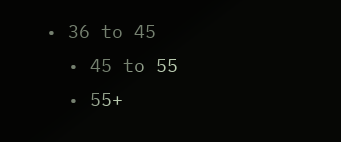• 36 to 45
  • 45 to 55
  • 55+